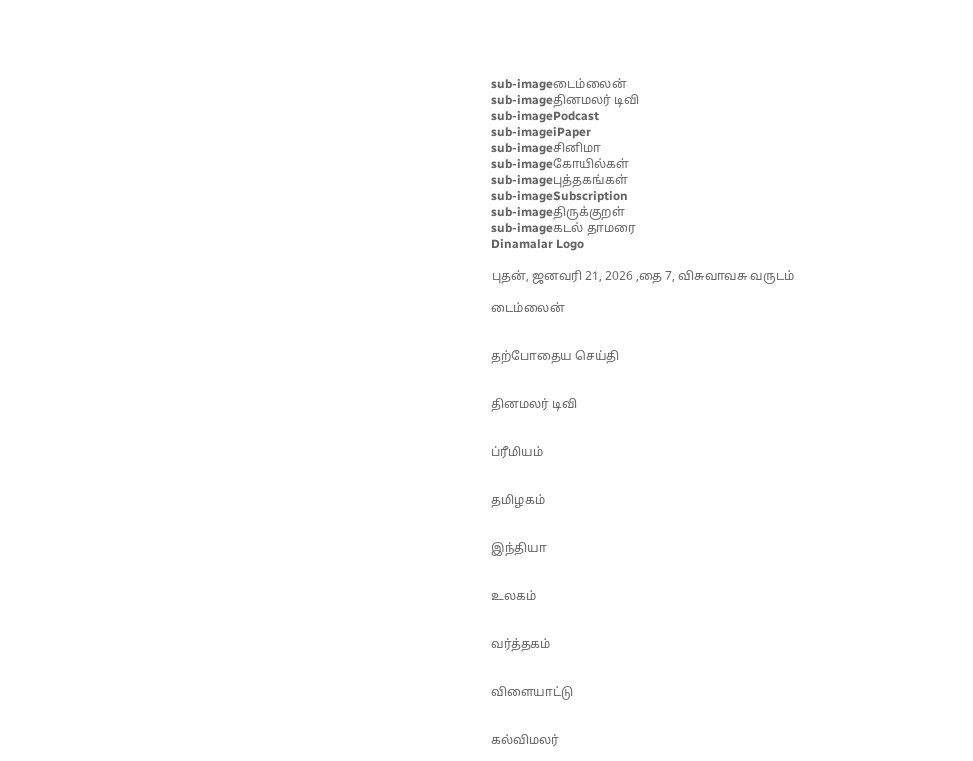sub-imageடைம்லைன்
sub-imageதினமலர் டிவி
sub-imagePodcast
sub-imageiPaper
sub-imageசினிமா
sub-imageகோயில்கள்
sub-imageபுத்தகங்கள்
sub-imageSubscription
sub-imageதிருக்குறள்
sub-imageகடல் தாமரை
Dinamalar Logo

புதன், ஜனவரி 21, 2026 ,தை 7, விசுவாவசு வருடம்

டைம்லைன்


தற்போதைய செய்தி


தினமலர் டிவி


ப்ரீமியம்


தமிழகம்


இந்தியா


உலகம்


வர்த்தகம்


விளையாட்டு


கல்விமலர்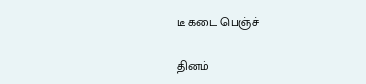டீ கடை பெஞ்ச்

தினம்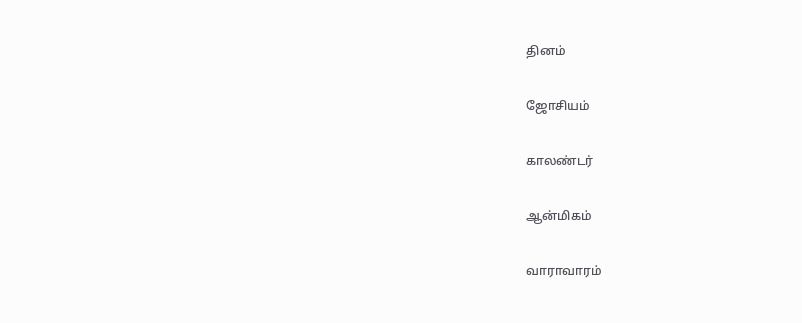தினம்


ஜோசியம்


காலண்டர்


ஆன்மிகம்


வாராவாரம்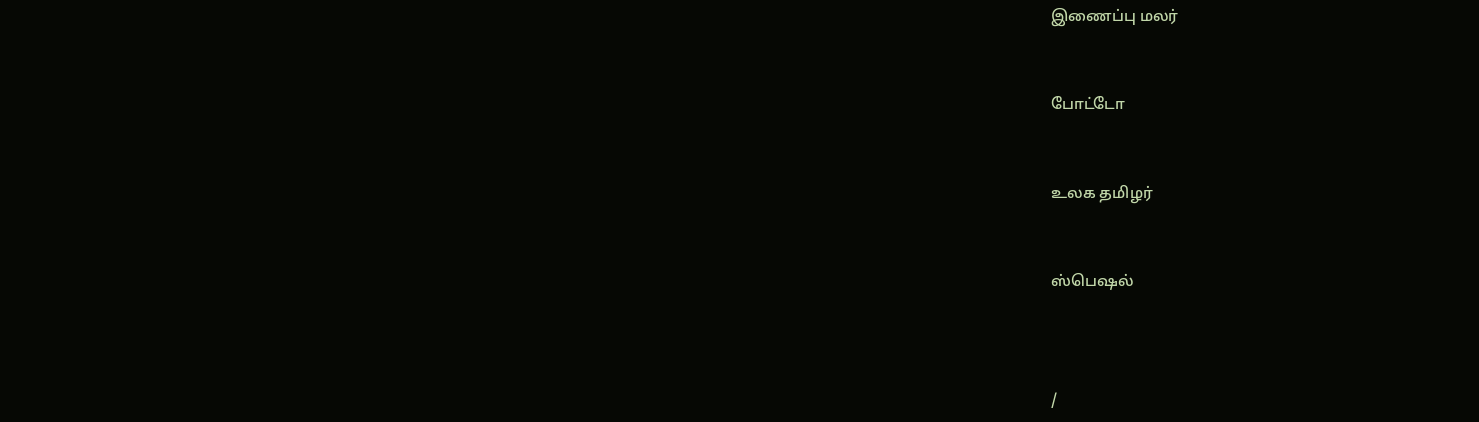இணைப்பு மலர்


போட்டோ


உலக தமிழர்


ஸ்பெஷல்



/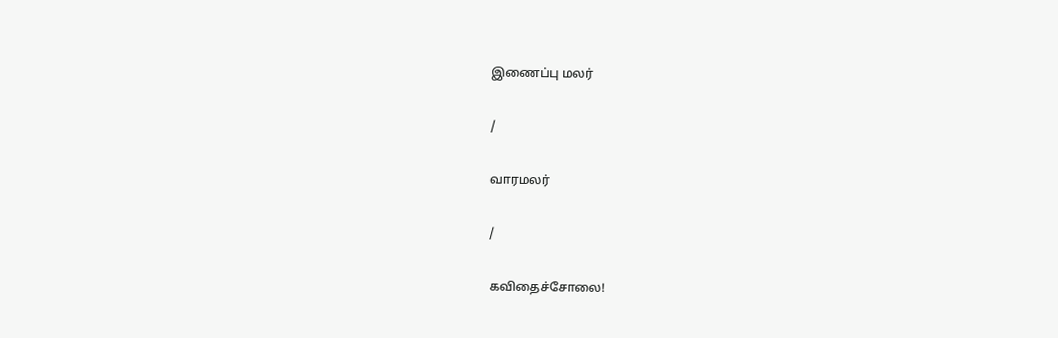இணைப்பு மலர்

/

வாரமலர்

/

கவிதைச்சோலை!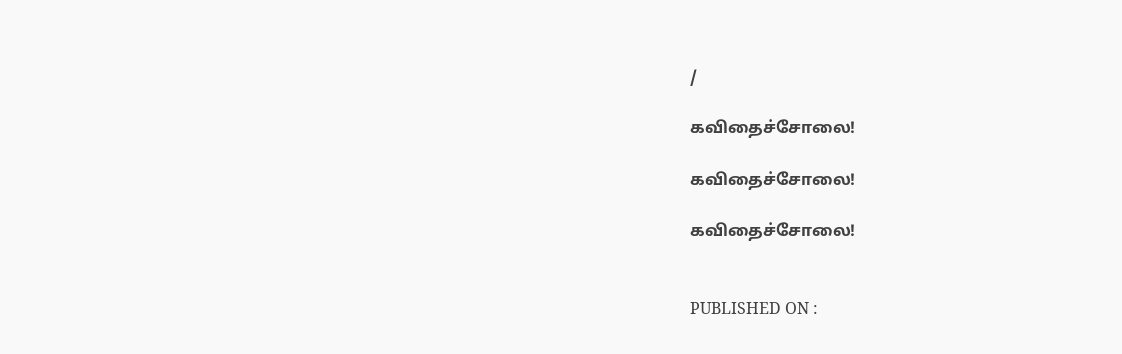/

கவிதைச்சோலை!

கவிதைச்சோலை!

கவிதைச்சோலை!


PUBLISHED ON :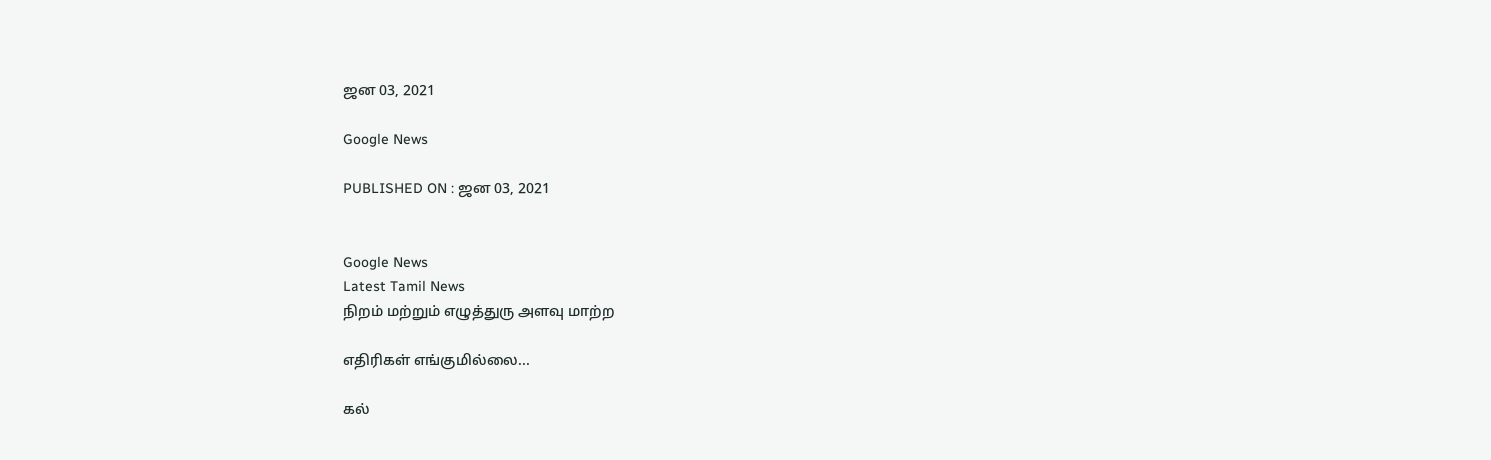ஜன 03, 2021

Google News

PUBLISHED ON : ஜன 03, 2021


Google News
Latest Tamil News
நிறம் மற்றும் எழுத்துரு அளவு மாற்ற

எதிரிகள் எங்குமில்லை...

கல்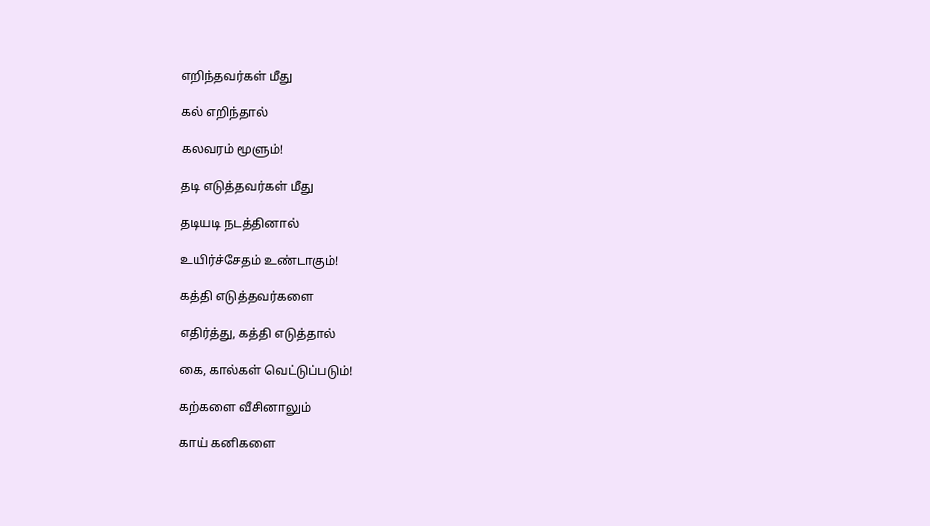எறிந்தவர்கள் மீது

கல் எறிந்தால்

கலவரம் மூளும்!

தடி எடுத்தவர்கள் மீது

தடியடி நடத்தினால்

உயிர்ச்சேதம் உண்டாகும்!

கத்தி எடுத்தவர்களை

எதிர்த்து, கத்தி எடுத்தால்

கை, கால்கள் வெட்டுப்படும்!

கற்களை வீசினாலும்

காய் கனிகளை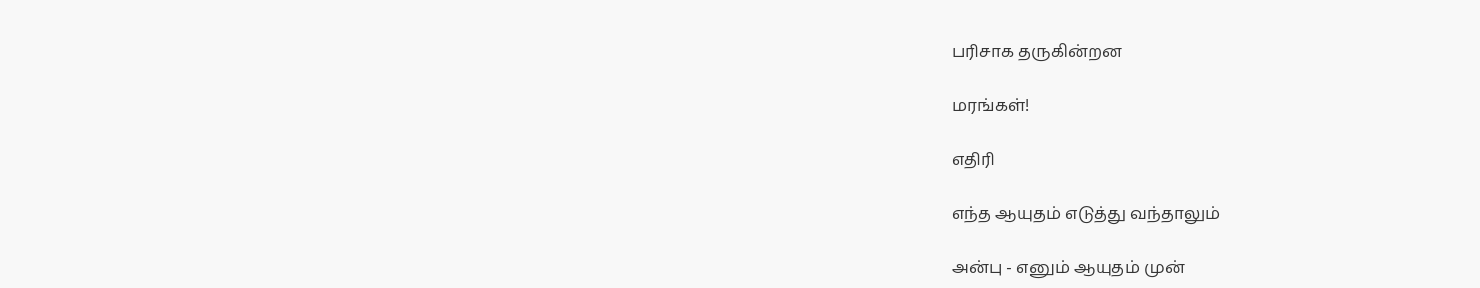பரிசாக தருகின்றன

மரங்கள்!

எதிரி

எந்த ஆயுதம் எடுத்து வந்தாலும்

அன்பு - எனும் ஆயுதம் முன்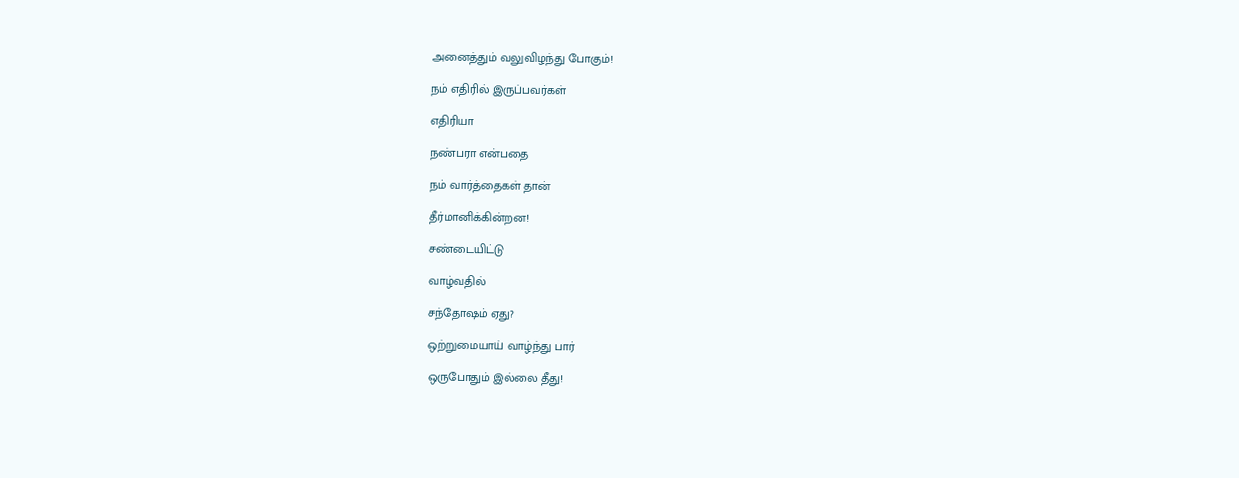அனைத்தும் வலுவிழந்து போகும்!

நம் எதிரில் இருப்பவர்கள்

எதிரியா

நண்பரா என்பதை

நம் வார்த்தைகள் தான்

தீர்மானிக்கின்றன!

சண்டையிட்டு

வாழ்வதில்

சந்தோஷம் ஏது?

ஒற்றுமையாய் வாழ்ந்து பார்

ஒருபோதும் இல்லை தீது!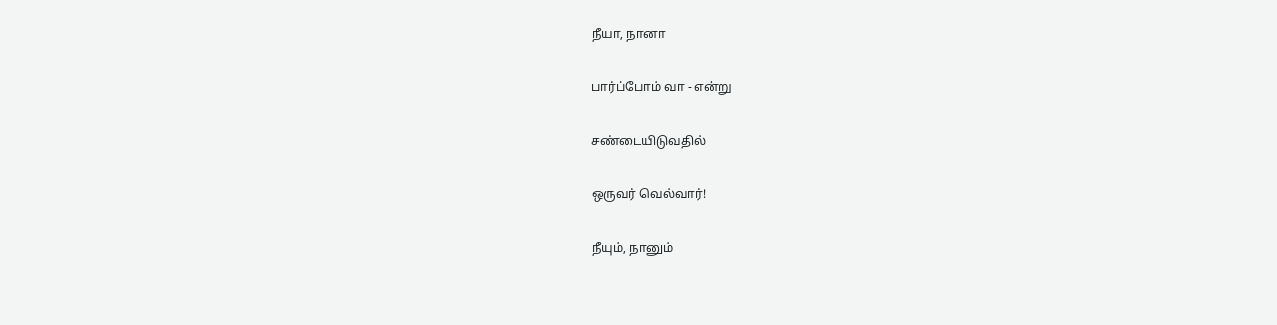நீயா, நானா

பார்ப்போம் வா - என்று

சண்டையிடுவதில்

ஒருவர் வெல்வார்!

நீயும், நானும்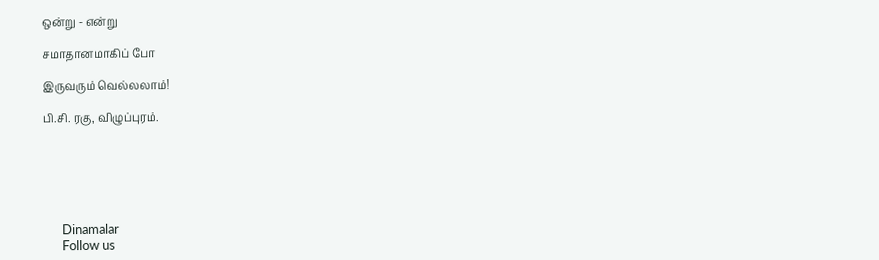ஒன்று - என்று

சமாதானமாகிப் போ

இருவரும் வெல்லலாம்!

பி.சி. ரகு, விழுப்புரம்.






      Dinamalar
      Follow us